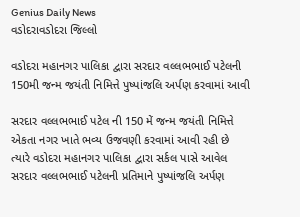Genius Daily News
વડોદરાવડોદરા જિલ્લો

વડોદરા મહાનગર પાલિકા દ્વારા સરદાર વલ્લભભાઈ પટેલની 150મી જન્મ જયંતી નિમિત્તે પુષ્પાંજલિ અર્પણ કરવામાં આવી

સરદાર વલ્લભભાઈ પટેલ ની 150 મેં જન્મ જયંતી નિમિત્તે એકતા નગર ખાતે ભવ્ય ઉજવણી કરવામાં આવી રહી છે ત્યારે વડોદરા મહાનગર પાલિકા દ્વારા સર્કલ પાસે આવેલ સરદાર વલ્લભભાઈ પટેલની પ્રતિમાને પુષ્પાંજલિ અર્પણ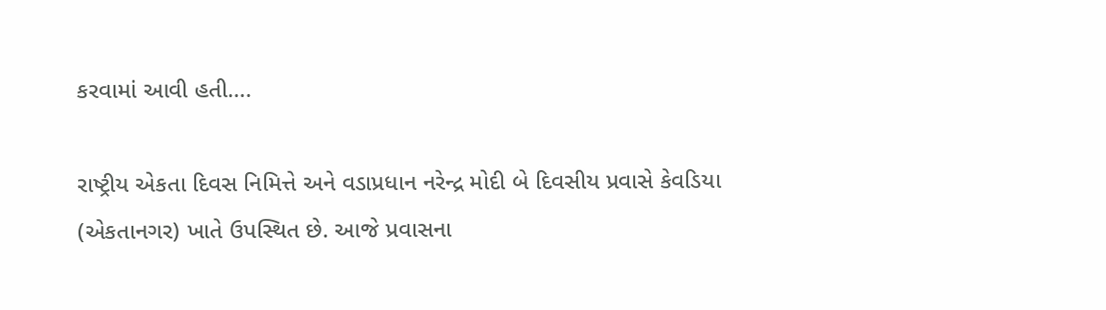કરવામાં આવી હતી….

રાષ્ટ્રીય એકતા દિવસ નિમિત્તે અને વડાપ્રધાન નરેન્દ્ર મોદી બે દિવસીય પ્રવાસે કેવડિયા (એકતાનગર) ખાતે ઉપસ્થિત છે. આજે પ્રવાસના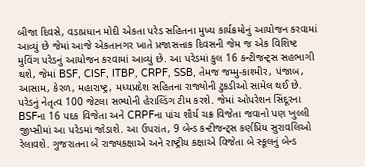બીજા દિવસે, વડાપ્રધાન મોદી એકતા પરેડ સહિતના મુખ્ય કાર્યક્રમોનું આયોજન કરવામાં આવ્યું છે જેમાં આજે એકતાનગર ખાતે પ્રજાસત્તાક દિવસની જેમ જ એક વિશિષ્ટ મુવિંગ પરેડનું આયોજન કરવામાં આવ્યું છે. આ પરેડમાં કુલ 16 કન્ટીજન્ટ્સ સહભાગી થશે, જેમાં BSF, CISF, ITBP, CRPF, SSB, તેમજ જમ્મુ-કાશ્મીર, પંજાબ, આસામ, કેરળ, મહારાષ્ટ્ર, મધ્યપ્રદેશ સહિતના રાજ્યોની ટુકડીઓ સામેલ થઈ છે. પરેડનું નેતૃત્વ 100 જેટલા સભ્યોની હેરાલ્ડિંગ ટીમ કરશે. જેમાં ઓપરેશન સિંદૂરના BSFના 16 પદક વિજેતા અને CRPFના પાંચ શૌર્ય ચક્ર વિજેતા જવાનો પણ ખુલ્લી જીપ્સીમાં આ પરેડમાં જોડાશે. આ ઉપરાંત, 9 બેન્ડ કન્ટીજન્ટ્સ કર્ણપ્રિય સુરાવલિઓ રેલાવશે. ગુજરાતના બે રાજ્યકક્ષાએ અને રાષ્ટ્રીય કક્ષાએ વિજેતા બે સ્કૂલનું બેન્ડ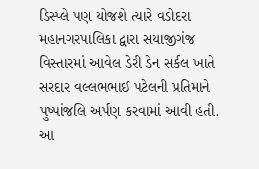ડિસ્પ્લે પણ યોજશે ત્યારે વડોદરા મહાનગરપાલિકા દ્વારા સયાજીગંજ વિસ્તારમાં આવેલ ડેરી ડેન સર્કલ ખાતે સરદાર વલ્લભભાઈ પટેલની પ્રતિમાને પુષ્પાંજલિ અર્પણ કરવામાં આવી હતી. આ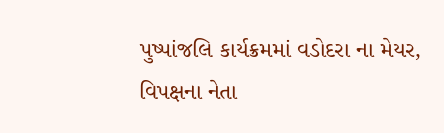પુષ્પાંજલિ કાર્યક્રમમાં વડોદરા ના મેયર, વિપક્ષના નેતા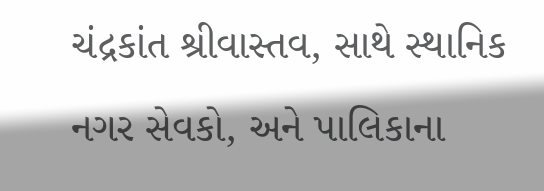ચંદ્રકાંત શ્રીવાસ્તવ, સાથે સ્થાનિક નગર સેવકો, અને પાલિકાના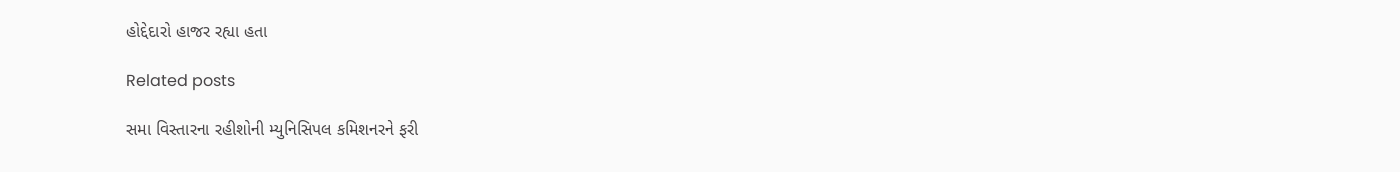હોદ્દેદારો હાજર રહ્યા હતા

Related posts

સમા વિસ્તારના રહીશોની મ્યુનિસિપલ કમિશનરને ફરી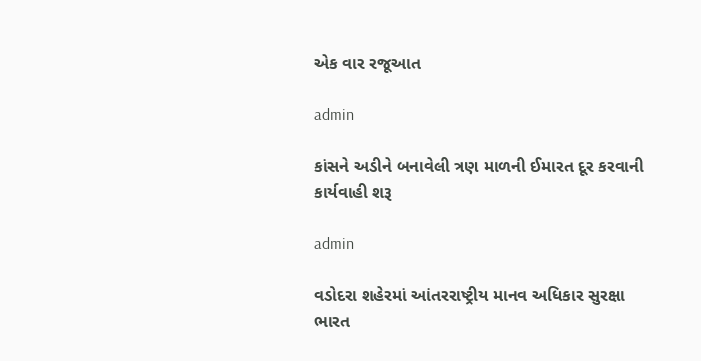એક વાર રજૂઆત

admin

કાંસને અડીને બનાવેલી ત્રણ માળની ઈમારત દૂર કરવાની કાર્યવાહી શરૂ

admin

વડોદરા શહેરમાં આંતરરાષ્ટ્રીય માનવ અધિકાર સુરક્ષા ભારત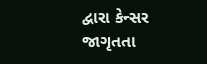દ્વારા કેન્સર જાગૃતતા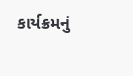કાર્યક્રમનું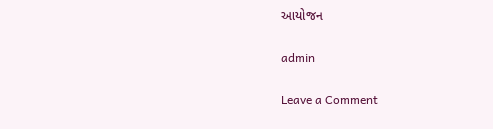આયોજન

admin

Leave a Comment